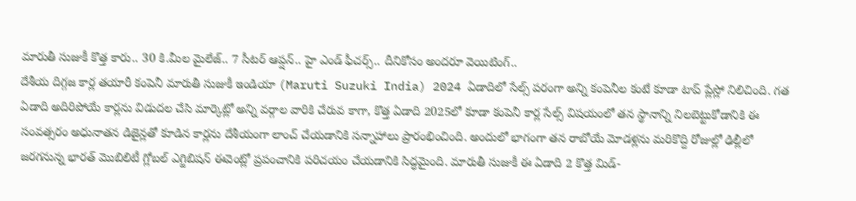మారుతీ సుజుకీ కొత్త కారు.. 30 కి.మీల మైలేజ్.. 7 సీటర్ ఆప్షన్.. హై ఎండ్ ఫీచర్స్.. దీనికోసం అందరూ వెయిటింగ్..
దేశీయ దిగ్గజ కార్ల తయారీ కంపెనీ మారుతీ సుజుకీ ఇండియా (Maruti Suzuki India) 2024 ఏడాదిలో సేల్స్ పరంగా అన్ని కంపెనీల కంటే కూడా టాప్ ప్లేస్లో నిలిచింది. గత ఏడాది అదిరిపోయే కార్లను విడుదల చేసి మార్కెట్లో అన్ని వర్గాల వారికి చేరువ కాగా, కొత్త ఏడాది 2025లో కూడా కంపెనీ కార్ల సేల్స్ విషయంలో తన స్థానాన్ని నిలబెట్టుకోడానికి ఈ సంవత్సరం అధునాతన డిజైన్లతో కూడిన కార్లను దేశీయంగా లాంచ్ చేయడానికి సన్నాహాలు ప్రారంభించింది. అందులో భాగంగా తన రాబోయే మోడళ్లను మరికొద్ది రోజుల్లో ఢిల్లీలో జరగనున్న భారత్ మొబిలిటీ గ్లోబల్ ఎగ్జిబిషన్ ఈవెంట్లో ప్రపంచానికి పరిచయం చేయడానికి సిద్ధమైంది. మారుతీ సుజుకీ ఈ ఏడాది 2 కొత్త మిడ్-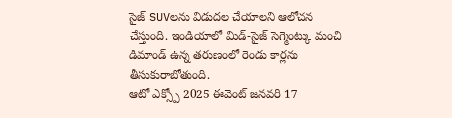సైజ్ SUVలను విడుదల చేయాలని ఆలోచన చేస్తుంది. ఇండియాలో మిడ్-సైజ్ సెగ్మెంట్కు మంచి డిమాండ్ ఉన్న తరుణంలో రెండు కార్లను తీసుకురాబోతుంది.
ఆటో ఎక్స్పో 2025 ఈవెంట్ జనవరి 17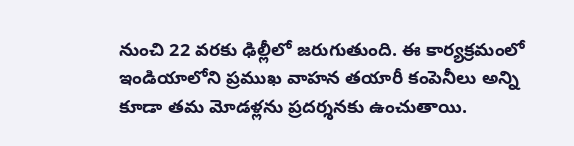నుంచి 22 వరకు ఢిల్లీలో జరుగుతుంది. ఈ కార్యక్రమంలో ఇండియాలోని ప్రముఖ వాహన తయారీ కంపెనీలు అన్ని కూడా తమ మోడళ్లను ప్రదర్శనకు ఉంచుతాయి.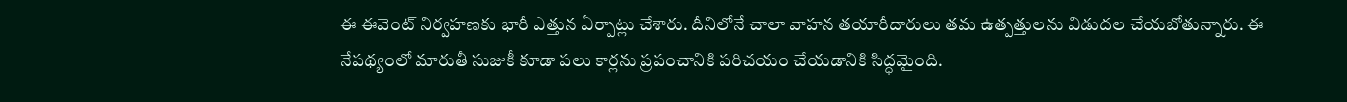ఈ ఈవెంట్ నిర్వహణకు భారీ ఎత్తున ఏర్పాట్లు చేశారు. దీనిలోనే చాలా వాహన తయారీదారులు తమ ఉత్పత్తులను విడుదల చేయబోతున్నారు. ఈ నేపథ్యంలో మారుతీ సుజుకీ కూడా పలు కార్లను ప్రపంచానికి పరిచయం చేయడానికి సిద్ధమైంది.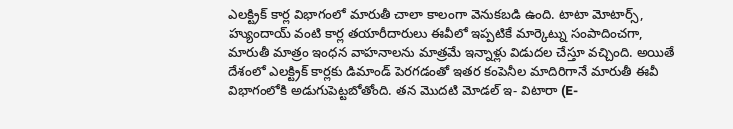ఎలక్ట్రిక్ కార్ల విభాగంలో మారుతీ చాలా కాలంగా వెనుకబడి ఉంది. టాటా మోటార్స్, హ్యుందాయ్ వంటి కార్ల తయారీదారులు ఈవీలో ఇప్పటికే మార్కెట్ను సంపాదించగా, మారుతీ మాత్రం ఇంధన వాహనాలను మాత్రమే ఇన్నాళ్లు విడుదల చేస్తూ వచ్చింది. అయితే దేశంలో ఎలక్ట్రిక్ కార్లకు డిమాండ్ పెరగడంతో ఇతర కంపెనీల మాదిరిగానే మారుతీ ఈవీ విభాగంలోకి అడుగుపెట్టబోతోంది. తన మొదటి మోడల్ ఇ- విటారా (E-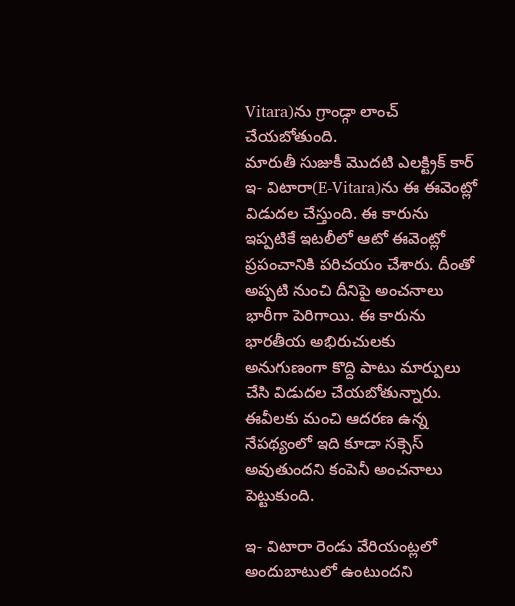Vitara)ను గ్రాండ్గా లాంచ్ చేయబోతుంది.
మారుతీ సుజుకీ మొదటి ఎలక్ట్రిక్ కార్ ఇ- విటారా(E-Vitara)ను ఈ ఈవెంట్లో విడుదల చేస్తుంది. ఈ కారును ఇప్పటికే ఇటలీలో ఆటో ఈవెంట్లో ప్రపంచానికి పరిచయం చేశారు. దీంతో అప్పటి నుంచి దీనిపై అంచనాలు భారీగా పెరిగాయి. ఈ కారును భారతీయ అభిరుచులకు అనుగుణంగా కొద్ది పాటు మార్పులు చేసి విడుదల చేయబోతున్నారు. ఈవీలకు మంచి ఆదరణ ఉన్న నేపథ్యంలో ఇది కూడా సక్సెస్ అవుతుందని కంపెనీ అంచనాలు పెట్టుకుంది.

ఇ- విటారా రెండు వేరియంట్లలో అందుబాటులో ఉంటుందని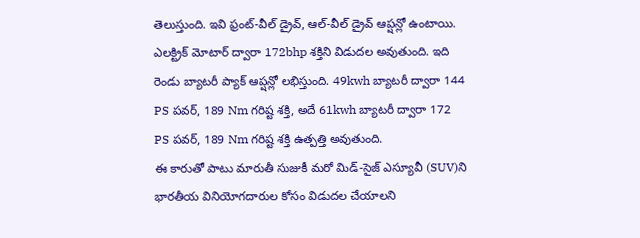తెలుస్తుంది. ఇవి ఫ్రంట్-వీల్ డ్రైవ్, ఆల్-వీల్ డ్రైవ్ ఆప్షన్లో ఉంటాయి. ఎలక్ట్రిక్ మోటార్ ద్వారా 172bhp శక్తిని విడుదల అవుతుంది. ఇది రెండు బ్యాటరీ ప్యాక్ ఆప్షన్లో లభిస్తుంది. 49kwh బ్యాటరీ ద్వారా 144 PS పవర్, 189 Nm గరిష్ట శక్తి, అదే 61kwh బ్యాటరీ ద్వారా 172 PS పవర్, 189 Nm గరిష్ట శక్తి ఉత్పత్తి అవుతుంది.
ఈ కారుతో పాటు మారుతీ సుజుకీ మరో మిడ్-సైజ్ ఎస్యూవీ (SUV)ని భారతీయ వినియోగదారుల కోసం విడుదల చేయాలని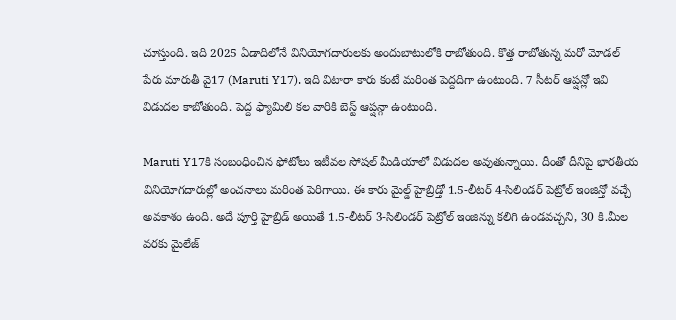చూస్తుంది. ఇది 2025 ఏడాదిలోనే వినియోగదారులకు అందుబాటులోకి రాబోతుంది. కొత్త రాబోతున్న మరో మోడల్ పేరు మారుతీ వై17 (Maruti Y17). ఇది విటారా కారు కంటే మరింత పెద్దదిగా ఉంటుంది. 7 సీటర్ ఆప్షన్లో ఇవి విడుదల కాబోతుంది. పెద్ద ఫ్యామిలి కల వారికి బెస్ట్ ఆప్షన్గా ఉంటుంది.

Maruti Y17కి సంబంధించిన ఫోటోలు ఇటీవల సోషల్ మీడియాలో విడుదల అవుతున్నాయి. దీంతో దీనిపై భారతీయ వినియోగదారుల్లో అంచనాలు మరింత పెరిగాయి. ఈ కారు మైల్డ్ హైబ్రిడ్తో 1.5-లీటర్ 4-సిలిండర్ పెట్రోల్ ఇంజిన్తో వచ్చే అవకాశం ఉంది. అదే పూర్తి హైబ్రిడ్ అయితే 1.5-లీటర్ 3-సిలిండర్ పెట్రోల్ ఇంజిన్ను కలిగి ఉండవచ్చని, 30 కి.మీల వరకు మైలేజ్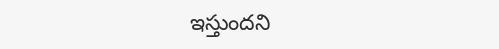ఇస్తుందని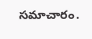సమాచారం.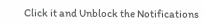Click it and Unblock the Notifications